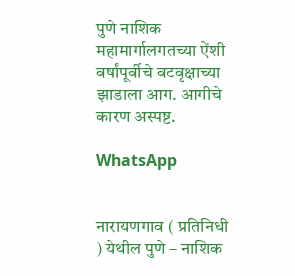पुणे नाशिक महामार्गालगतच्या ऐंशी वर्षांपूर्वीचे वटवृक्षाच्या झाडाला आग. आगीचे कारण अस्पष्ट.

WhatsApp


नारायणगाव ( प्रतिनिधी ) येथील पुणे – नाशिक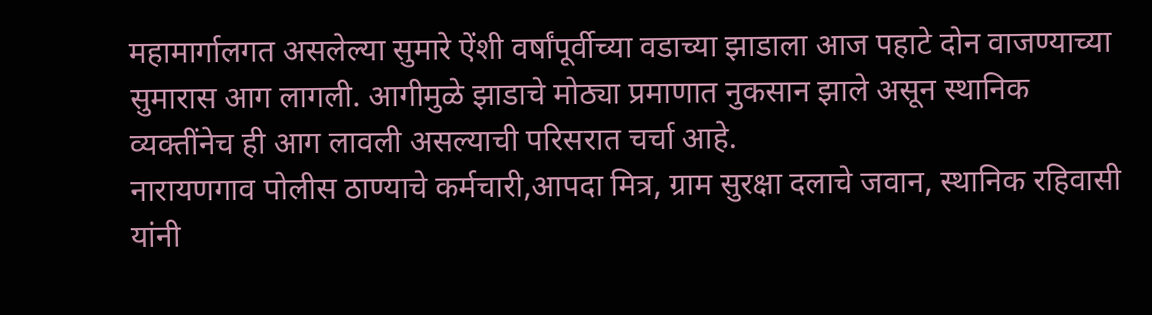महामार्गालगत असलेल्या सुमारे ऐंशी वर्षांपूर्वीच्या वडाच्या झाडाला आज पहाटे दोन वाजण्याच्या सुमारास आग लागली. आगीमुळे झाडाचे मोठ्या प्रमाणात नुकसान झाले असून स्थानिक व्यक्तींनेच ही आग लावली असल्याची परिसरात चर्चा आहे.
नारायणगाव पोलीस ठाण्याचे कर्मचारी,आपदा मित्र, ग्राम सुरक्षा दलाचे जवान, स्थानिक रहिवासी यांनी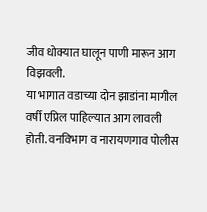जीव धोक्यात घालून पाणी मारून आग विझवली.
या भागात वडाच्या दोन झाडांना मागील वर्षी एप्रिल पाहिल्यात आग लावली होती. वनविभाग व नारायणगाव पोलीस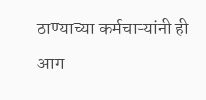ठाण्याच्या कर्मचाऱ्यांनी ही आग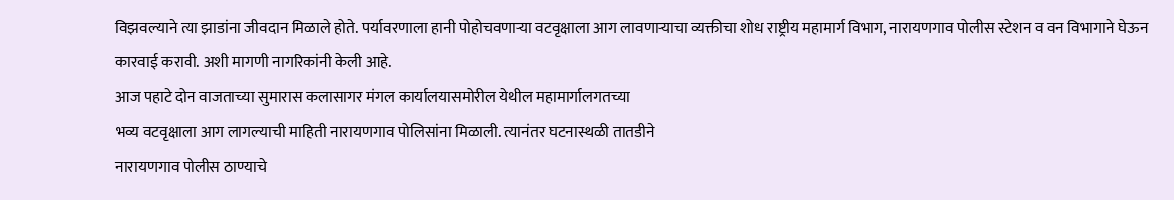विझवल्याने त्या झाडांना जीवदान मिळाले होते. पर्यावरणाला हानी पोहोचवणाऱ्या वटवृक्षाला आग लावणाऱ्याचा व्यक्तीचा शोध राष्ट्रीय महामार्ग विभाग, नारायणगाव पोलीस स्टेशन व वन विभागाने घेऊन कारवाई करावी. अशी मागणी नागरिकांनी केली आहे.
आज पहाटे दोन वाजताच्या सुमारास कलासागर मंगल कार्यालयासमोरील येथील महामार्गालगतच्या
भव्य वटवृक्षाला आग लागल्याची माहिती नारायणगाव पोलिसांना मिळाली. त्यानंतर घटनास्थळी तातडीने
नारायणगाव पोलीस ठाण्याचे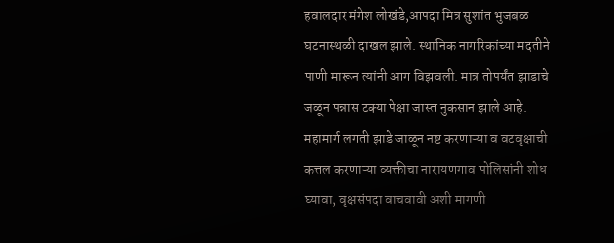हवालदार मंगेश लोखंडे,आपदा मित्र सुशांत भुजबळ घटनास्थळी दाखल झाले. स्थानिक नागरिकांच्या मदतीने पाणी मारून त्यांनी आग विझवली. मात्र तोपर्यंत झाडाचे जळून पन्नास टक्या पेक्षा जास्त नुकसान झाले आहे.
महामार्ग लगती झाडे जाळून नष्ट करणाऱ्या व वटवृक्षाची कत्तल करणाऱ्या व्यक्तीचा नारायणगाव पोलिसांनी शोध घ्यावा, वृक्षसंपदा वाचवावी अशी मागणी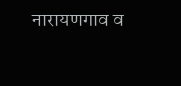नारायणगाव व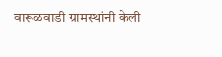वारूळवाडी ग्रामस्थांनी केली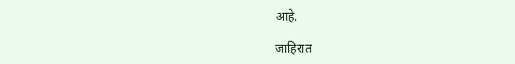आहे.

जाहिरात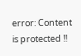error: Content is protected !!